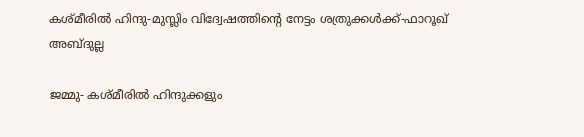കശ്മീരില്‍ ഹിന്ദു-മുസ്ലിം വിദ്വേഷത്തിന്റെ നേട്ടം ശത്രുക്കള്‍ക്ക്-ഫാറൂഖ് അബ്ദുല്ല

ജമ്മു- കശ്മീരില്‍ ഹിന്ദുക്കളും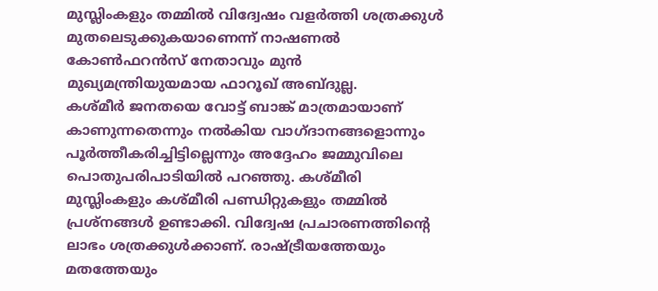മുസ്ലിംകളും തമ്മില്‍ വിദ്വേഷം വളര്‍ത്തി ശത്രക്കുള്‍ മുതലെടുക്കുകയാണെന്ന് നാഷണല്‍ കോണ്‍ഫറന്‍സ് നേതാവും മുന്‍ മുഖ്യമന്ത്രിയുയമായ ഫാറൂഖ് അബ്ദുല്ല.
കശ്മീര്‍ ജനതയെ വോട്ട് ബാങ്ക് മാത്രമായാണ് കാണുന്നതെന്നും നല്‍കിയ വാഗ്ദാനങ്ങളൊന്നും പൂര്‍ത്തീകരിച്ചിട്ടില്ലെന്നും അദ്ദേഹം ജമ്മുവിലെ പൊതുപരിപാടിയില്‍ പറഞ്ഞു. കശ്മീരി മുസ്ലിംകളും കശ്മീരി പണ്ഡിറ്റുകളും തമ്മില്‍ പ്രശ്‌നങ്ങള്‍ ഉണ്ടാക്കി. വിദ്വേഷ പ്രചാരണത്തിന്റെ ലാഭം ശത്രക്കുള്‍ക്കാണ്. രാഷ്ട്രീയത്തേയും മതത്തേയും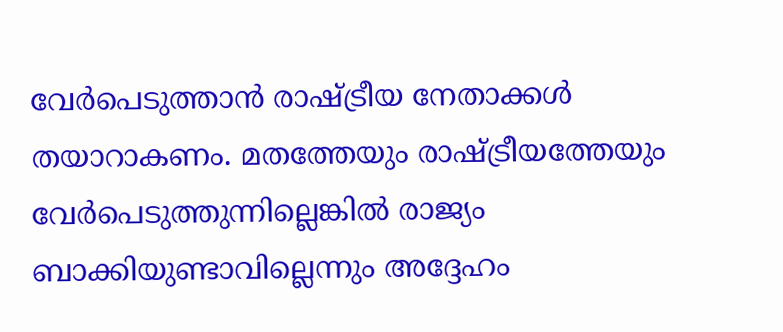വേര്‍പെടുത്താന്‍ രാഷ്ട്രീയ നേതാക്കള്‍ തയാറാകണം. മതത്തേയും രാഷ്ട്രീയത്തേയും വേര്‍പെടുത്തുന്നില്ലെങ്കില്‍ രാജ്യം ബാക്കിയുണ്ടാവില്ലെന്നും അദ്ദേഹം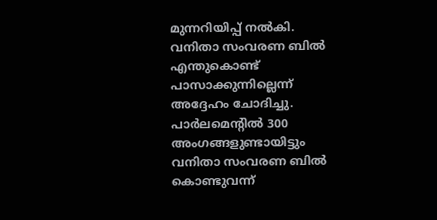മുന്നറിയിപ്പ് നല്‍കി.
വനിതാ സംവരണ ബില്‍ എന്തുകൊണ്ട് പാസാക്കുന്നില്ലെന്ന് അദ്ദേഹം ചോദിച്ചു. പാര്‍ലമെന്റില്‍ 300 അംഗങ്ങളുണ്ടായിട്ടും വനിതാ സംവരണ ബില്‍ കൊണ്ടുവന്ന്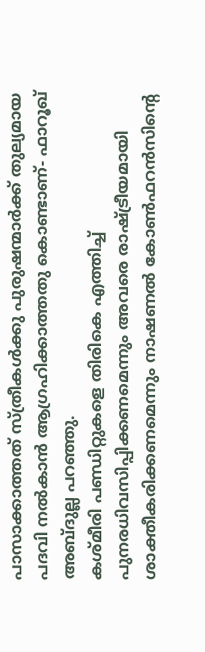പാസാക്കാത്തത് സ്ത്രീകള്‍ക്കു പുരുഷന്മാര്‍ക്ക് തുല്യമായ പദവി നല്‍കാന്‍ ആഗ്രഹിക്കാത്തതു കൊണ്ടാണ്- ഫാറൂഖ് അബ്ദുല്ല പറഞ്ഞു.
കശ്മീരി പണ്ഡിറ്റുകളെ തിരികെ എത്തിച്ച് പുനരധിവസിപ്പിക്കണമെന്നും അവരെ രാഷ്ട്രീയമായി ശാക്തീകരിക്കണമെന്നും നാഷണല്‍ കോണ്‍ഫറന്‍സിന്റെ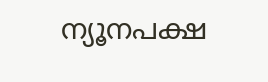ന്യൂനപക്ഷ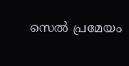സെല്‍ പ്രമേയം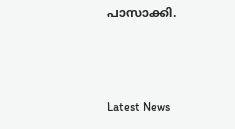പാസാക്കി.



Latest News